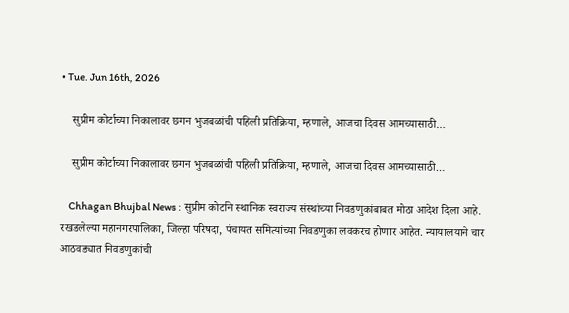• Tue. Jun 16th, 2026

    सुप्रीम कोर्टाच्या निकालावर छगन भुजबळांची पहिली प्रतिक्रिया, म्हणाले, आजचा दिवस आमच्यासाठी…

    सुप्रीम कोर्टाच्या निकालावर छगन भुजबळांची पहिली प्रतिक्रिया, म्हणाले, आजचा दिवस आमच्यासाठी…

    Chhagan Bhujbal News : सुप्रीम कोर्टाने स्थानिक स्वराज्य संस्थांच्या निवडणुकांबाबत मोठा आदेश दिला आहे. रखडलेल्या महानगरपालिका, जिल्हा परिषदा, पंचायत समित्यांच्या निवडणुका लवकरच होणार आहेत. न्यायालयाने चार आठवड्यात निवडणुकांची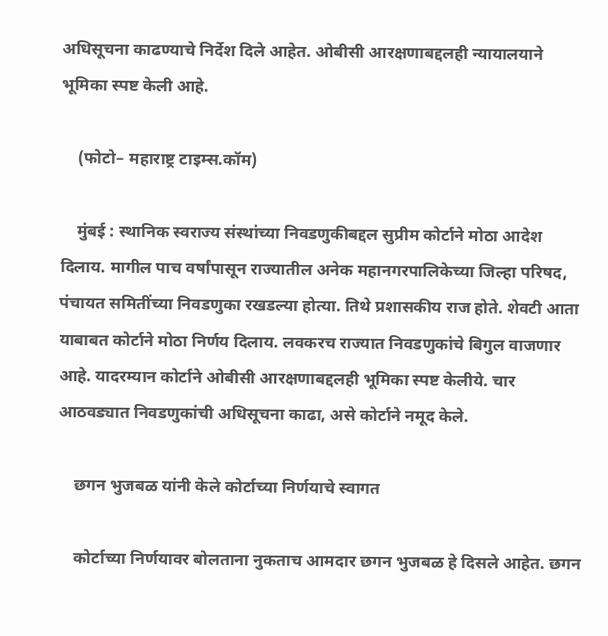अधिसूचना काढण्याचे निर्देश दिले आहेत. ओबीसी आरक्षणाबद्दलही न्यायालयाने भूमिका स्पष्ट केली आहे.

    (फोटो– महाराष्ट्र टाइम्स.कॉम)

    मुंबई : स्थानिक स्वराज्य संस्थांच्या निवडणुकीबद्दल सुप्रीम कोर्टाने मोठा आदेश दिलाय. मागील पाच वर्षांपासून राज्यातील अनेक महानगरपालिकेच्या जिल्हा परिषद, पंचायत समितींच्या निवडणुका रखडल्या होत्या. तिथे प्रशासकीय राज होते. शेवटी आता याबाबत कोर्टाने मोठा निर्णय दिलाय. लवकरच राज्यात निवडणुकांचे बिगुल वाजणार आहे. यादरम्यान कोर्टाने ओबीसी आरक्षणाबद्दलही भूमिका स्पष्ट केलीये. चार आठवड्यात निवडणुकांची अधिसूचना काढा, असे कोर्टाने नमूद केले.

    छगन भुजबळ यांनी केले कोर्टाच्या निर्णयाचे स्वागत

    कोर्टाच्या निर्णयावर बोलताना नुकताच आमदार छगन भुजबळ हे दिसले आहेत. छगन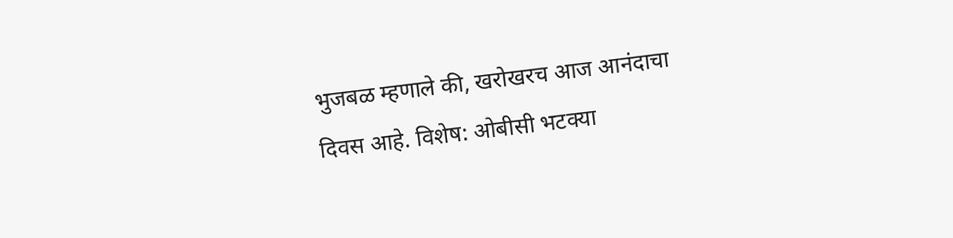भुजबळ म्हणाले की, खरोखरच आज आनंदाचा दिवस आहे. विशेष: ओबीसी भटक्या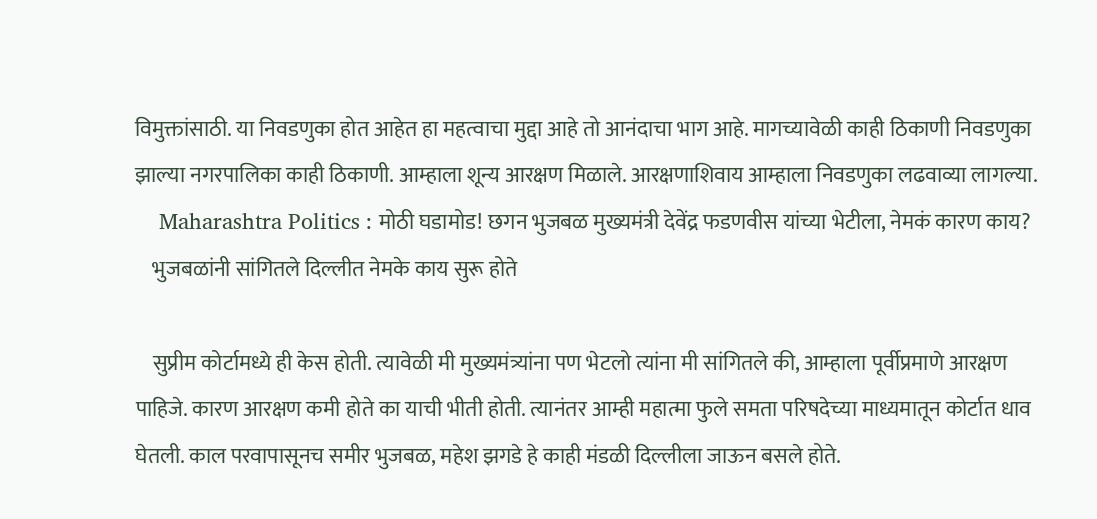विमुक्तांसाठी. या निवडणुका होत आहेत हा महत्वाचा मुद्दा आहे तो आनंदाचा भाग आहे. मागच्यावेळी काही ठिकाणी निवडणुका झाल्या नगरपालिका काही ठिकाणी. आम्हाला शून्य आरक्षण मिळाले. आरक्षणाशिवाय आम्हाला निवडणुका लढवाव्या लागल्या.
    Maharashtra Politics : मोठी घडामोड! छगन भुजबळ मुख्यमंत्री देवेंद्र फडणवीस यांच्या भेटीला, नेमकं कारण काय?
    भुजबळांनी सांगितले दिल्लीत नेमके काय सुरू होते

    सुप्रीम कोर्टामध्ये ही केस होती. त्यावेळी मी मुख्यमंत्र्यांना पण भेटलो त्यांना मी सांगितले की, आम्हाला पूर्वीप्रमाणे आरक्षण पाहिजे. कारण आरक्षण कमी होते का याची भीती होती. त्यानंतर आम्ही महात्मा फुले समता परिषदेच्या माध्यमातून कोर्टात धाव घेतली. काल परवापासूनच समीर भुजबळ, महेश झगडे हे काही मंडळी दिल्लीला जाऊन बसले होते.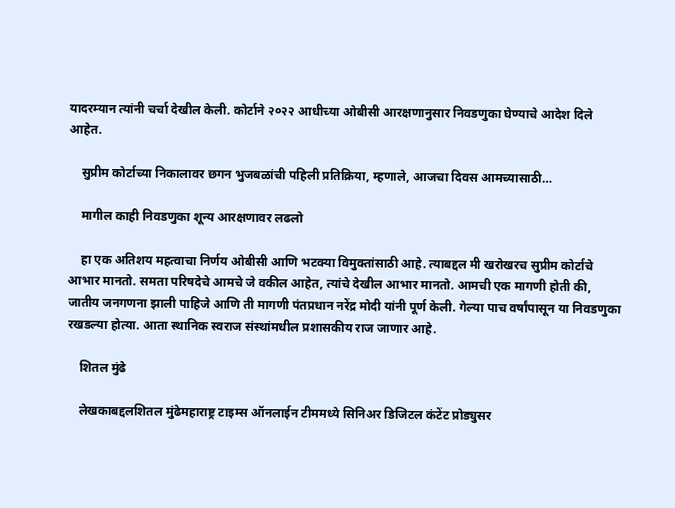यादरम्यान त्यांनी चर्चा देखील केली. कोर्टाने २०२२ आधीच्या ओबीसी आरक्षणानुसार निवडणुका घेण्याचे आदेश दिले आहेत.

    सुप्रीम कोर्टाच्या निकालावर छगन भुजबळांची पहिली प्रतिक्रिया, म्हणाले, आजचा दिवस आमच्यासाठी…

    मागील काही निवडणुका शून्य आरक्षणावर लढलो

    हा एक अतिशय महत्वाचा निर्णय ओबीसी आणि भटक्या विमुक्तांसाठी आहे. त्याबद्दल मी खरोखरच सुप्रीम कोर्टाचे आभार मानतो. समता परिषदेचे आमचे जे वकील आहेत, त्यांचे देखील आभार मानतो. आमची एक मागणी होती की, जातीय जनगणना झाली पाहिजे आणि ती मागणी पंतप्रधान नरेंद्र मोदी यांनी पूर्ण केली. गेल्या पाच वर्षांपासून या निवडणुका रखडल्या होत्या. आता स्थानिक स्वराज संस्थांमधील प्रशासकीय राज जाणार आहे.

    शितल मुंढे

    लेखकाबद्दलशितल मुंढेमहाराष्ट्र टाइम्स ऑनलाईन टीममध्ये सिनिअर डिजिटल कंटेंट प्रोड्युसर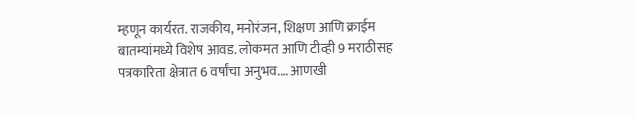म्हणून कार्यरत. राजकीय, मनोरंजन, शिक्षण आणि क्राईम बातम्यांमध्ये विशेष आवड. लोकमत आणि टीव्ही 9 मराठीसह पत्रकारिता क्षेत्रात 6 वर्षांचा अनुभव.… आणखी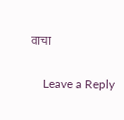वाचा

    Leave a Reply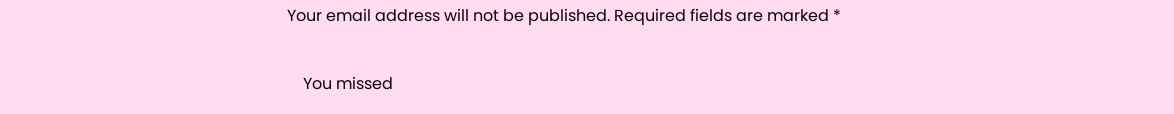Your email address will not be published. Required fields are marked *

    You missed